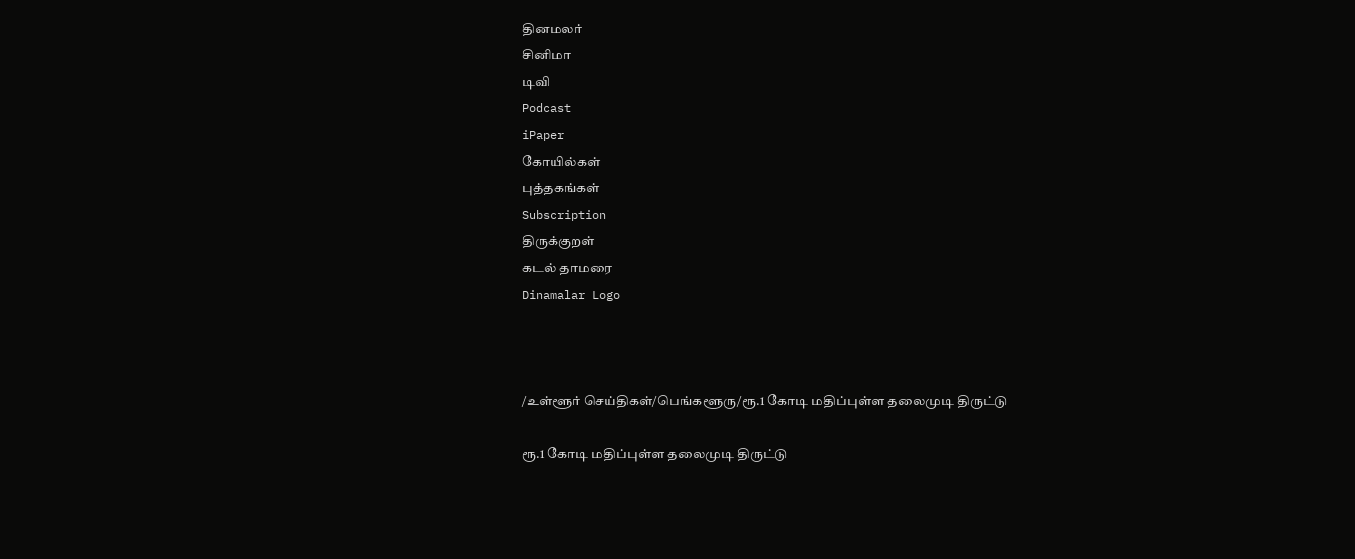தினமலர்
சினிமா
டிவி
Podcast
iPaper
கோயில்கள்
புத்தகங்கள்
Subscription
திருக்குறள்
கடல் தாமரை
Dinamalar Logo



/உள்ளூர் செய்திகள்/பெங்களூரு/ரூ.1 கோடி மதிப்புள்ள தலைமுடி திருட்டு

ரூ.1 கோடி மதிப்புள்ள தலைமுடி திருட்டு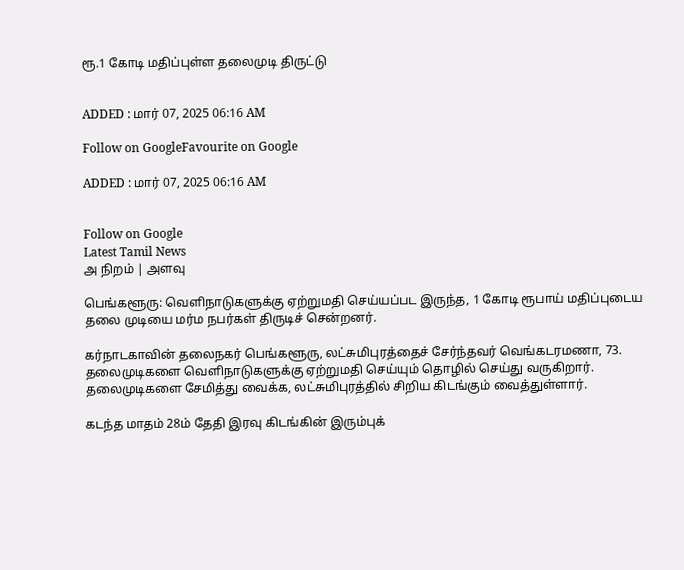ரூ.1 கோடி மதிப்புள்ள தலைமுடி திருட்டு


ADDED : மார் 07, 2025 06:16 AM

Follow on GoogleFavourite on Google

ADDED : மார் 07, 2025 06:16 AM


Follow on Google
Latest Tamil News
அ நிறம் | அளவு

பெங்களூரு: வெளிநாடுகளுக்கு ஏற்றுமதி செய்யப்பட இருந்த, 1 கோடி ரூபாய் மதிப்புடைய தலை முடியை மர்ம நபர்கள் திருடிச் சென்றனர்.

கர்நாடகாவின் தலைநகர் பெங்களூரு, லட்சுமிபுரத்தைச் சேர்ந்தவர் வெங்கடரமணா, 73. தலைமுடிகளை வெளிநாடுகளுக்கு ஏற்றுமதி செய்யும் தொழில் செய்து வருகிறார். தலைமுடிகளை சேமித்து வைக்க, லட்சுமிபுரத்தில் சிறிய கிடங்கும் வைத்துள்ளார்.

கடந்த மாதம் 28ம் தேதி இரவு கிடங்கின் இரும்புக்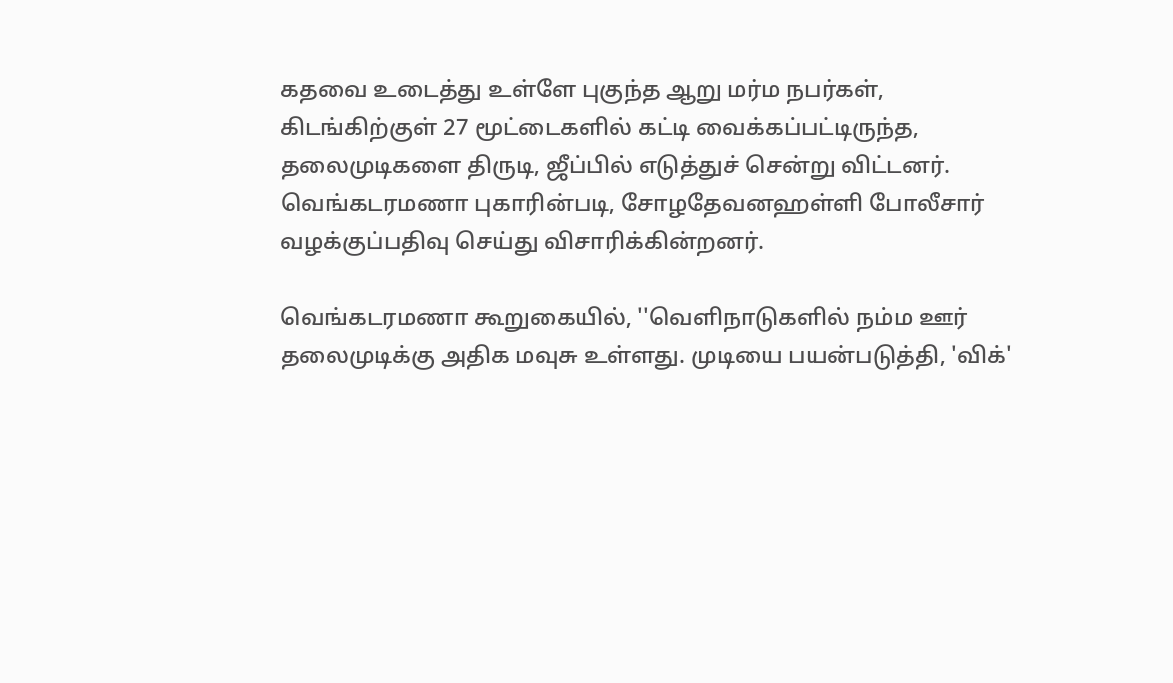கதவை உடைத்து உள்ளே புகுந்த ஆறு மர்ம நபர்கள், கிடங்கிற்குள் 27 மூட்டைகளில் கட்டி வைக்கப்பட்டிருந்த, தலைமுடிகளை திருடி, ஜீப்பில் எடுத்துச் சென்று விட்டனர். வெங்கடரமணா புகாரின்படி, சோழதேவனஹள்ளி போலீசார் வழக்குப்பதிவு செய்து விசாரிக்கின்றனர்.

வெங்கடரமணா கூறுகையில், ''வெளிநாடுகளில் நம்ம ஊர் தலைமுடிக்கு அதிக மவுசு உள்ளது. முடியை பயன்படுத்தி, 'விக்'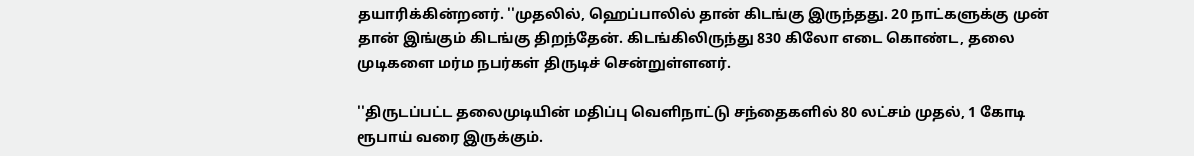தயாரிக்கின்றனர். ''முதலில், ஹெப்பாலில் தான் கிடங்கு இருந்தது. 20 நாட்களுக்கு முன் தான் இங்கும் கிடங்கு திறந்தேன். கிடங்கிலிருந்து 830 கிலோ எடை கொண்ட, தலை முடிகளை மர்ம நபர்கள் திருடிச் சென்றுள்ளனர்.

''திருடப்பட்ட தலைமுடியின் மதிப்பு வெளிநாட்டு சந்தைகளில் 80 லட்சம் முதல், 1 கோடி ரூபாய் வரை இருக்கும்.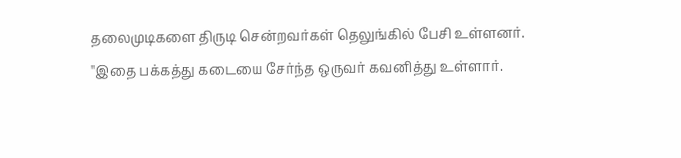தலைமுடிகளை திருடி சென்றவர்கள் தெலுங்கில் பேசி உள்ளனர். ''இதை பக்கத்து கடையை சேர்ந்த ஒருவர் கவனித்து உள்ளார்.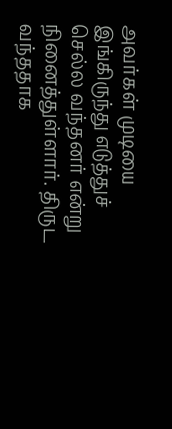அவர்கள் முடியை இங்கிருந்து எடுத்துச் செல்ல வந்தனர் என்று நினைத்துள்ளார். திருட வந்ததாக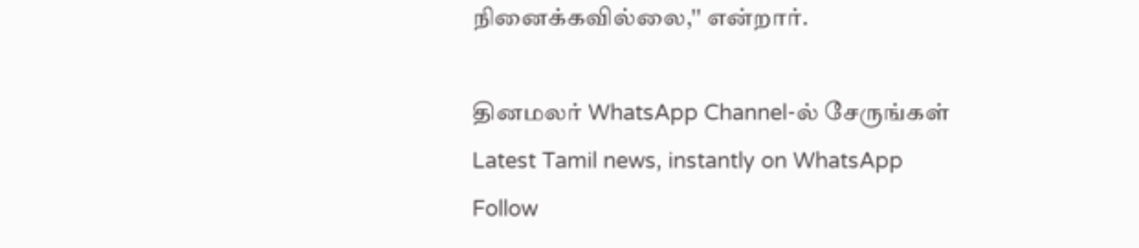நினைக்கவில்லை,'' என்றார்.

தினமலர் WhatsApp Channel-ல் சேருங்கள்
Latest Tamil news, instantly on WhatsApp
Follow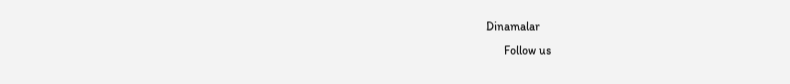Dinamalar
      Follow us